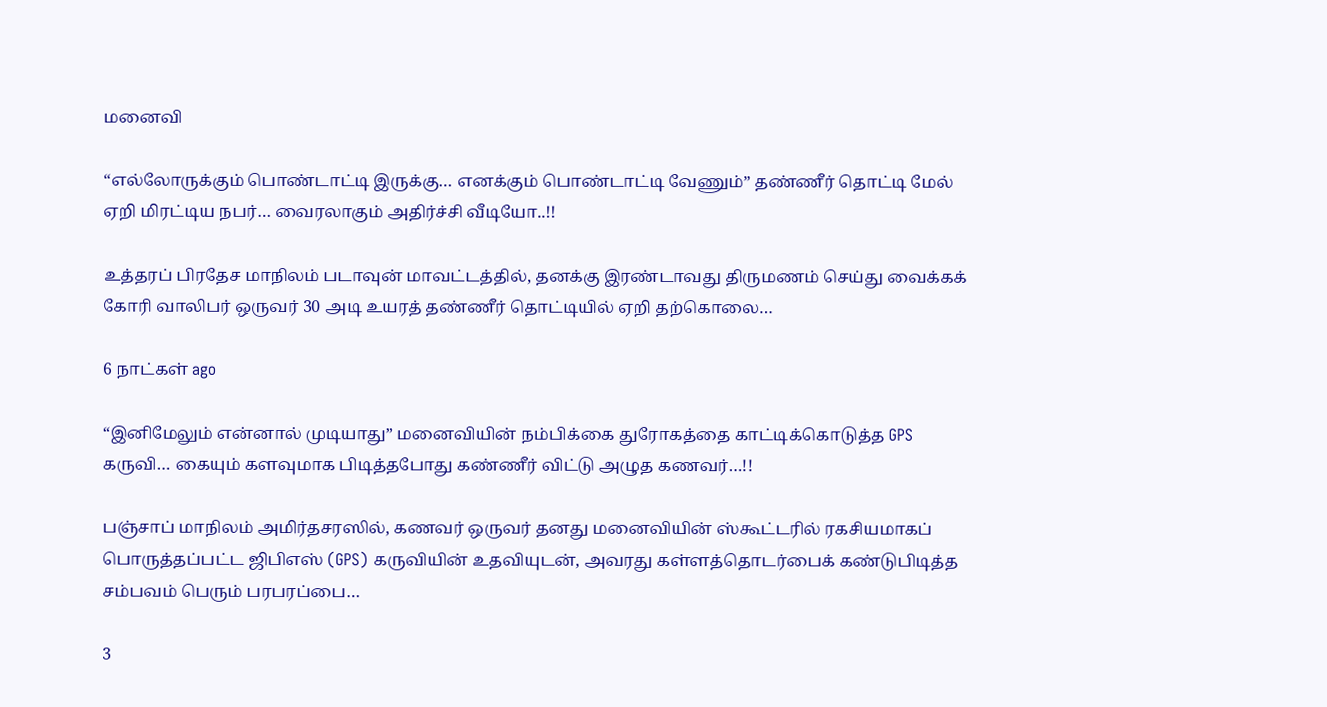மனைவி

“எல்லோருக்கும் பொண்டாட்டி இருக்கு… எனக்கும் பொண்டாட்டி வேணும்” தண்ணீர் தொட்டி மேல் ஏறி மிரட்டிய நபர்… வைரலாகும் அதிர்ச்சி வீடியோ..!!

உத்தரப் பிரதேச மாநிலம் படாவுன் மாவட்டத்தில், தனக்கு இரண்டாவது திருமணம் செய்து வைக்கக் கோரி வாலிபர் ஒருவர் 30 அடி உயரத் தண்ணீர் தொட்டியில் ஏறி தற்கொலை…

6 நாட்கள் ago

“இனிமேலும் என்னால் முடியாது” மனைவியின் நம்பிக்கை துரோகத்தை காட்டிக்கொடுத்த GPS கருவி… கையும் களவுமாக பிடித்தபோது கண்ணீர் விட்டு அழுத கணவர்…!!

பஞ்சாப் மாநிலம் அமிர்தசரஸில், கணவர் ஒருவர் தனது மனைவியின் ஸ்கூட்டரில் ரகசியமாகப் பொருத்தப்பட்ட ஜிபிஎஸ் (GPS) கருவியின் உதவியுடன், அவரது கள்ளத்தொடர்பைக் கண்டுபிடித்த சம்பவம் பெரும் பரபரப்பை…

3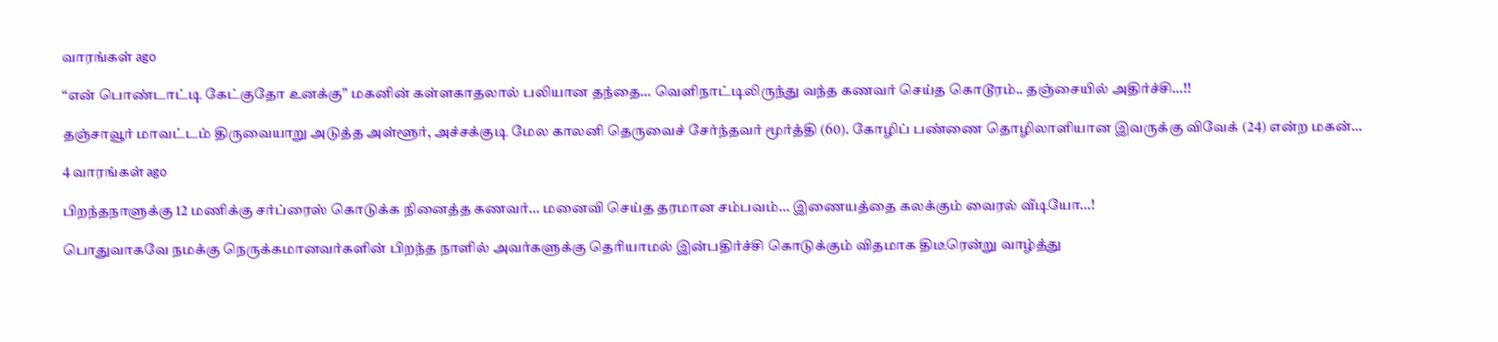வாரங்கள் ago

“என் பொண்டாட்டி கேட்குதோ உனக்கு” மகனின் கள்ளகாதலால் பலியான தந்தை… வெளிநாட்டிலிருந்து வந்த கணவர் செய்த கொடூரம்.. தஞ்சையில் அதிர்ச்சி…!!

தஞ்சாவூர் மாவட்டம் திருவையாறு அடுத்த அள்ளூர், அச்சக்குடி மேல காலனி தெருவைச் சேர்ந்தவர் மூர்த்தி (60). கோழிப் பண்ணை தொழிலாளியான இவருக்கு விவேக் (24) என்ற மகன்…

4 வாரங்கள் ago

பிறந்தநாளுக்கு 12 மணிக்கு சர்ப்ரைஸ் கொடுக்க நினைத்த கணவர்… மனைவி செய்த தரமான சம்பவம்… இணையத்தை கலக்கும் வைரல் வீடியோ…!

பொதுவாகவே நமக்கு நெருக்கமானவர்களின் பிறந்த நாளில் அவர்களுக்கு தெரியாமல் இன்பதிர்ச்சி கொடுக்கும் விதமாக திடீரென்று வாழ்த்து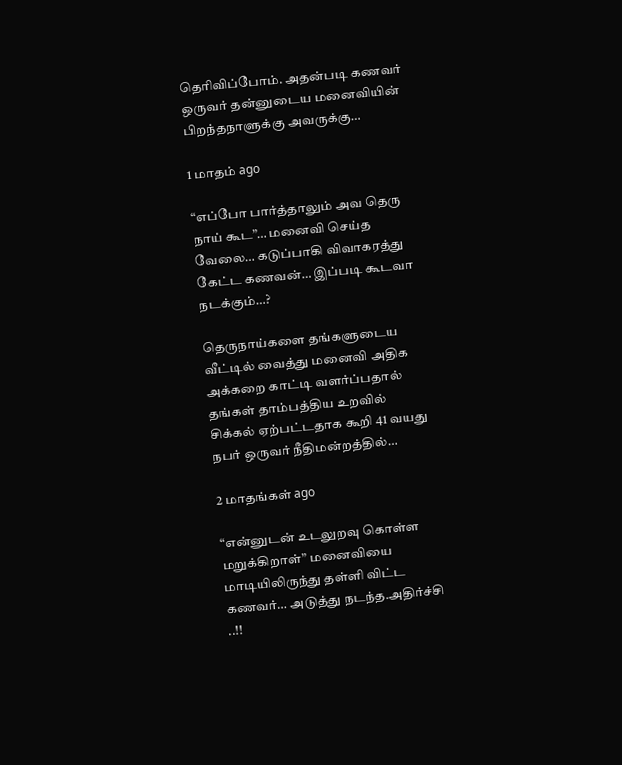தெரிவிப்போம். அதன்படி கணவர் ஒருவர் தன்னுடைய மனைவியின் பிறந்தநாளுக்கு அவருக்கு…

1 மாதம் ago

“எப்போ பார்த்தாலும் அவ தெரு நாய் கூட”… மனைவி செய்த வேலை… கடுப்பாகி விவாகரத்து கேட்ட கணவன்… இப்படி கூடவா நடக்கும்…?

தெருநாய்களை தங்களுடைய வீட்டில் வைத்து மனைவி அதிக அக்கறை காட்டி வளர்ப்பதால் தங்கள் தாம்பத்திய உறவில் சிக்கல் ஏற்பட்டதாக கூறி 41 வயது நபர் ஒருவர் நீதிமன்றத்தில்…

2 மாதங்கள் ago

“என்னுடன் உடலுறவு கொள்ள மறுக்கிறாள்” மனைவியை மாடியிலிருந்து தள்ளி விட்ட கணவர்… அடுத்து நடந்த.அதிர்ச்சி ..!!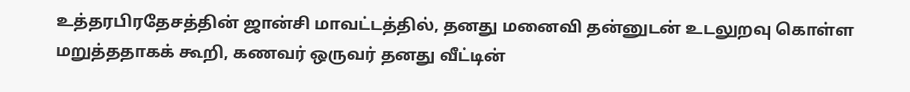உத்தரபிரதேசத்தின் ஜான்சி மாவட்டத்தில், தனது மனைவி தன்னுடன் உடலுறவு கொள்ள மறுத்ததாகக் கூறி, கணவர் ஒருவர் தனது வீட்டின்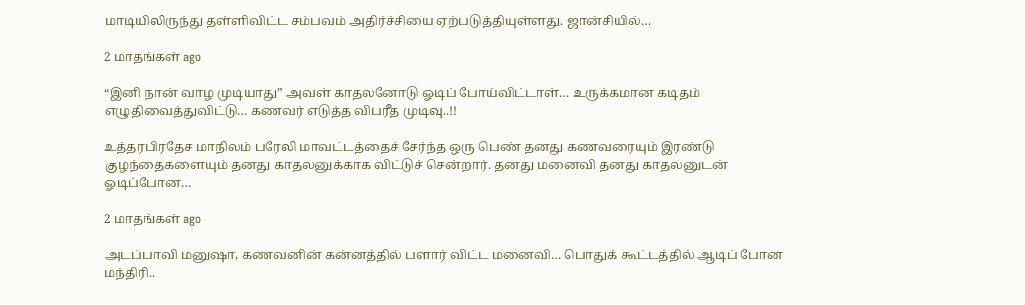மாடியிலிருந்து தள்ளிவிட்ட சம்பவம் அதிர்ச்சியை ஏற்படுத்தியுள்ளது. ஜான்சியில்…

2 மாதங்கள் ago

“இனி நான் வாழ முடியாது” அவள் காதலனோடு ஓடிப் போய்விட்டாள்… உருக்கமான கடிதம் எழுதிவைத்துவிட்டு… கணவர் எடுத்த விபரீத முடிவு..!!

உத்தரபிரதேச மாநிலம் பரேலி மாவட்டத்தைச் சேர்ந்த ஒரு பெண் தனது கணவரையும் இரண்டு குழந்தைகளையும் தனது காதலனுக்காக விட்டுச் சென்றார். தனது மனைவி தனது காதலனுடன் ஓடிப்போன…

2 மாதங்கள் ago

அடப்பாவி மனுஷா, கணவனின் கன்னத்தில் பளார் விட்ட மனைவி… பொதுக் கூட்டத்தில் ஆடிப் போன மந்திரி..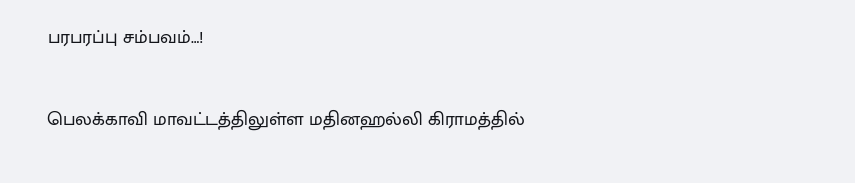பரபரப்பு சம்பவம்…!

பெலக்காவி மாவட்டத்திலுள்ள மதினஹல்லி கிராமத்தில்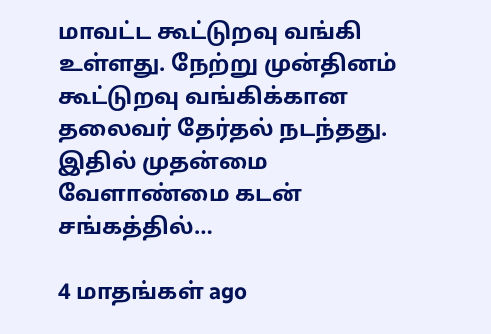மாவட்ட கூட்டுறவு வங்கி உள்ளது. நேற்று முன்தினம் கூட்டுறவு வங்கிக்கான தலைவர் தேர்தல் நடந்தது. இதில் முதன்மை வேளாண்மை கடன் சங்கத்தில்…

4 மாதங்கள் ago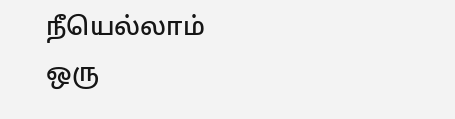நீயெல்லாம் ஒரு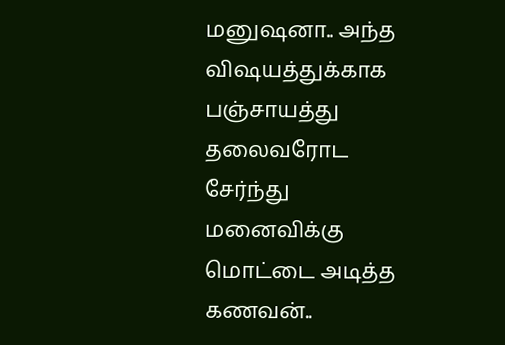மனுஷனா.. அந்த விஷயத்துக்காக பஞ்சாயத்து தலைவரோட சேர்ந்து மனைவிக்கு மொட்டை அடித்த கணவன்..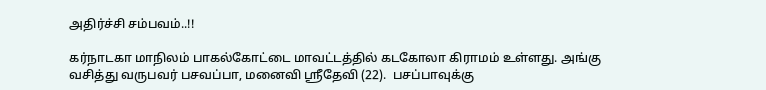அதிர்ச்சி சம்பவம்..!!

கர்நாடகா மாநிலம் பாகல்கோட்டை மாவட்டத்தில் கடகோலா கிராமம் உள்ளது. அங்கு வசித்து வருபவர் பசவப்பா, மனைவி ஸ்ரீதேவி (22).  பசப்பாவுக்கு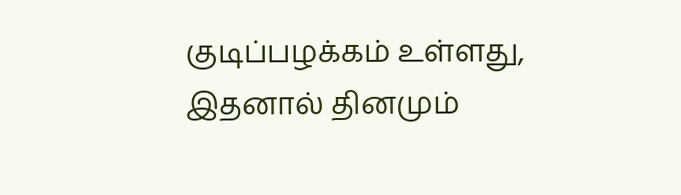குடிப்பழக்கம் உள்ளது, இதனால் தினமும்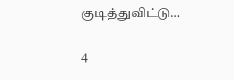குடித்துவிட்டு…

4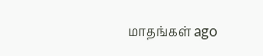மாதங்கள் ago